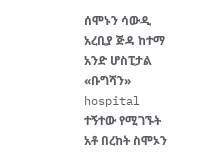ሰሞኑን ሳውዲ አረቢያ ጅዳ ከተማ አንድ ሆስፒታል «ቡግሻን» hospital ተኝተው የሚገኙት አቶ በረከት ስሞኦን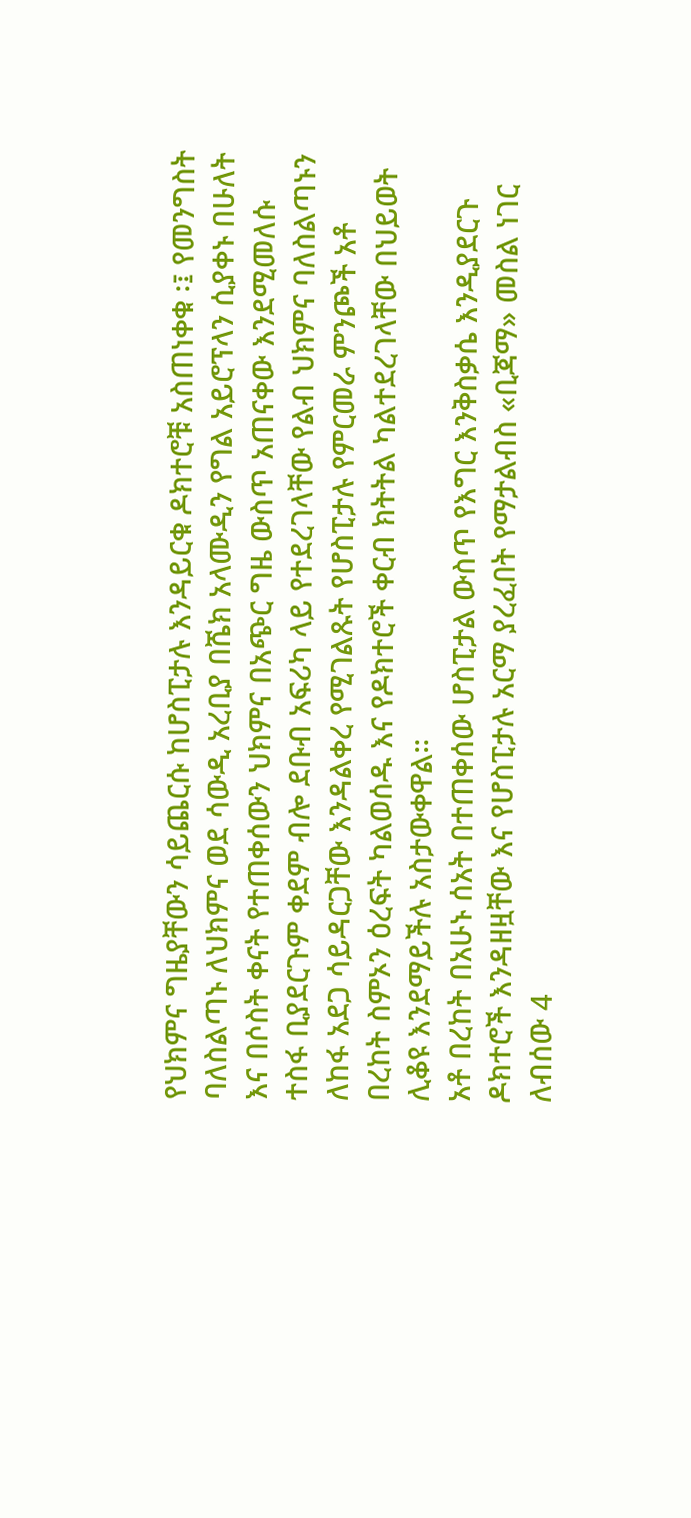የህክምና ግዜያቸውን ሳይጨርሱ ከሆስፒታሉ እንዳይርቁ ዶክተሮቹ አስጠነቀቁ ፡፤ የመንግስት ባለስልጣኑ ለህክምና ወደ ሳውዲ አረቢያ በሼክ አላሙዲን የግል አይሮፕላን ሲያቀኑ በሁለት እና በሶስት ቀናት የተጠቀሰውን ህክምና በአጭር ግዜ ውስጥ አጠናቀው እንደሚመለሱ ተስፋ ቢያደርጉም ቀደም ብሎ ደቡብ አፍሪካ ላይ የተደረገላቸው የልብ ህክምና ባለስልጣኑን ለከፋ አደጋ ሳይዳርጋቸው እንዳልቀረ የሚገልጹት የሆስፒታሉ የምርመራ ምንጮች አቶ በረከት ስምኦን ዕረፍት ካልወሰዱ እና የዶክተሮች ቀርብ ክትትል ካልተደረገላቸው በህይወት ሊቆዩ እንደማይችሉ አስታውቀዋል።
አቶ በረከት በአሁኑ ሰአት በተጠቀሰው ሆስፒታል ውስጥ የእግር እንቅስቃሴ እንዲያደርጉ ዶክተሮች እንዳዘዟቸው እና የሆስፒታሉ አርማ ያረፈበት የማታልብስ «ቢጃማ» መስል ነገር ለብሰው 4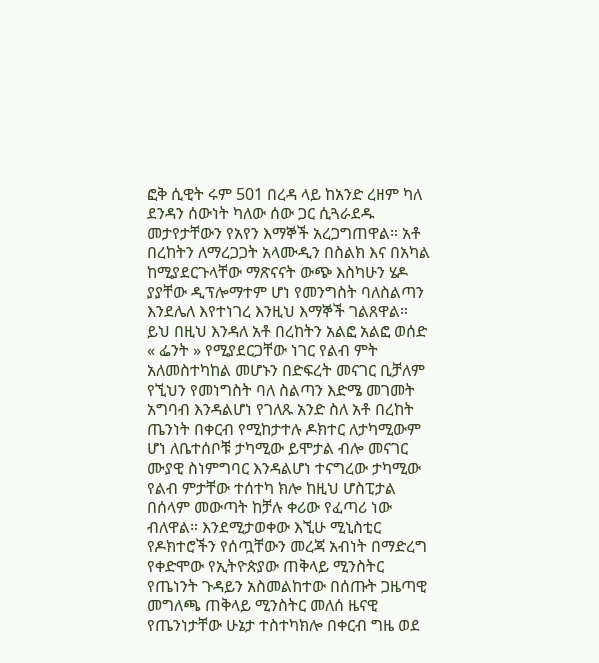ፎቅ ሲዊት ሩም 501 በረዳ ላይ ከአንድ ረዘም ካለ ደንዳን ሰውነት ካለው ሰው ጋር ሲጓራደዱ መታየታቸውን የአየን እማኞች አረጋግጠዋል። አቶ በረከትን ለማረጋጋት አላሙዲን በስልክ እና በአካል ከሚያደርጉላቸው ማጽናናት ውጭ እስካሁን ሄዶ ያያቸው ዲፕሎማተም ሆነ የመንግስት ባለስልጣን እንደሌለ እየተነገረ እንዚህ እማኞች ገልጸዋል።
ይህ በዚህ እንዳለ አቶ በረከትን አልፎ አልፎ ወሰድ « ፌንት » የሚያደርጋቸው ነገር የልብ ምት አለመስተካከል መሆኑን በድፍረት መናገር ቢቻለም የኚህን የመነግስት ባለ ስልጣን እድሜ መገመት አግባብ እንዳልሆነ የገለጹ አንድ ስለ አቶ በረከት ጤንነት በቀርብ የሚከታተሉ ዶክተር ለታካሚውም ሆነ ለቤተሰቦቹ ታካሚው ይሞታል ብሎ መናገር ሙያዊ ስነምግባር እንዳልሆነ ተናግረው ታካሚው የልብ ምታቸው ተሰተካ ክሎ ከዚህ ሆስፒታል በሰላም መውጣት ከቻሉ ቀሪው የፈጣሪ ነው ብለዋል። እንደሚታወቀው እኚሁ ሚኒስቲር የዶክተሮችን የሰጧቸውን መረጃ አብነት በማድረግ የቀድሞው የኢትዮጵያው ጠቅላይ ሚንስትር የጤነንት ጉዳይን አስመልከተው በሰጡት ጋዜጣዊ መግለጫ ጠቅላይ ሚንስትር መለሰ ዜናዊ የጤንነታቸው ሁኔታ ተስተካክሎ በቀርብ ግዜ ወደ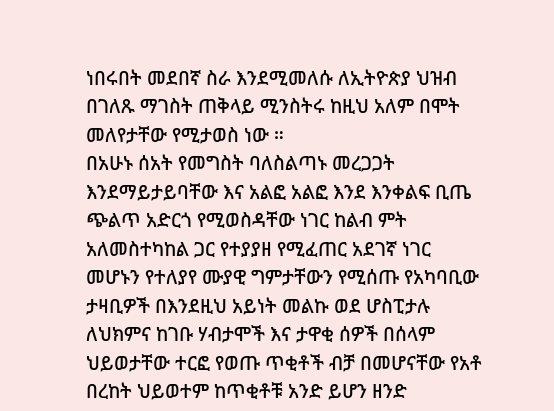ነበሩበት መደበኛ ስራ እንደሚመለሱ ለኢትዮጵያ ህዝብ በገለጹ ማገስት ጠቅላይ ሚንስትሩ ከዚህ አለም በሞት መለየታቸው የሚታወስ ነው ።
በአሁኑ ሰአት የመግስት ባለስልጣኑ መረጋጋት እንደማይታይባቸው እና አልፎ አልፎ እንደ እንቀልፍ ቢጤ ጭልጥ አድርጎ የሚወስዳቸው ነገር ከልብ ምት አለመስተካከል ጋር የተያያዘ የሚፈጠር አደገኛ ነገር መሆኑን የተለያየ ሙያዊ ግምታቸውን የሚሰጡ የአካባቢው ታዛቢዎች በእንደዚህ አይነት መልኩ ወደ ሆስፒታሉ ለህክምና ከገቡ ሃብታሞች እና ታዋቂ ሰዎች በሰላም ህይወታቸው ተርፎ የወጡ ጥቂቶች ብቻ በመሆናቸው የአቶ በረከት ህይወተም ከጥቂቶቹ አንድ ይሆን ዘንድ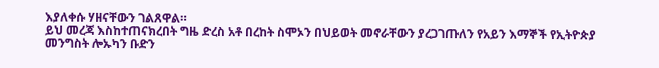እያለቀሱ ሃዘናቸውን ገልጸዋል።
ይህ መረጃ እስከተጠናክረበት ግዜ ድረስ አቶ በረከት ስሞኦን በህይወት መኖራቸውን ያረጋገጡለን የአይን እማኞች የኢትዮጵያ መንግስት ሎኡካን ቡድን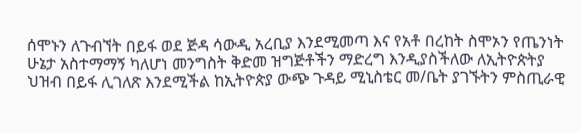ሰሞኑን ለጉብኘት በይፋ ወደ ጅዳ ሳውዲ አረቢያ እንደሚመጣ እና የአቶ በረከት ስሞኦን የጤንነት ሁኔታ አስተማማኝ ካለሆነ መንግስት ቅድመ ዝግጅቶችን ማድረግ እንዲያስችለው ለኢትዮጵትያ ህዝብ በይፋ ሊገለጽ እንደሚችል ከኢትዮጵያ ውጭ ጉዳይ ሚኒስቴር መ/ቤት ያገኙትን ምስጢራዊ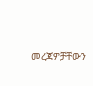መረጃዎቻቸውን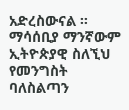አድረስውናል ።
ማሳሰቢያ ማንኛውም ኢትዮጵያዊ ስለኚህ የመንግስት ባለስልጣን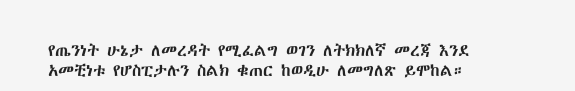የጤንነት ሁኔታ ለመረዳት የሚፈልግ ወገን ለትክክለኛ መረጃ እንደ አመቺነቱ የሆስፒታሉን ስልክ ቁጠር ከወዲሁ ለመግለጽ ይሞከል።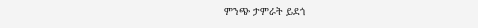ምንጭ ታምራት ይደጎ